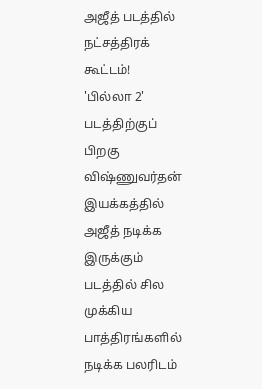அஜீத் படத்தில் நட்சத்திரக் கூட்டம்!
'பில்லா 2' படத்திற்குப் பிறகு விஷ்ணுவர்தன் இயக்கத்தில் அஜீத் நடிக்க இருக்கும் படத்தில் சில முக்கிய பாத்திரங்களில் நடிக்க பலரிடம்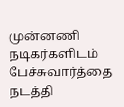முன்னணி நடிகர்களிடம் பேச்சுவார்த்தை நடத்தி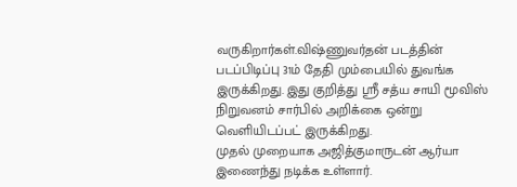வருகிறார்கள்.விஷ்ணுவர்தன் படத்தின் படப்பிடிப்பு 31ம் தேதி மும்பையில் துவங்க இருக்கிறது. இது குறித்து ஸ்ரீ சத்ய சாயி மூவிஸ் நிறுவனம் சார்பில் அறிக்கை ஒன்று வெளியிடப்பட் இருக்கிறது.
முதல் முறையாக அஜித்குமாருடன் ஆர்யா இணைந்து நடிக்க உள்ளார்.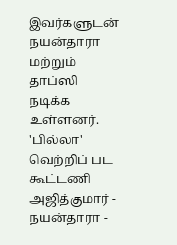இவர்களுடன் நயன்தாரா மற்றும் தாப்ஸி நடிக்க உள்ளனர். 'பில்லா' வெற்றிப் பட கூட்டணி அஜித்குமார் - நயன்தாரா -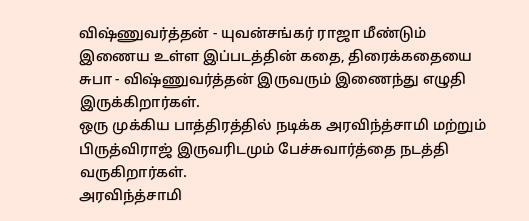விஷ்ணுவர்த்தன் - யுவன்சங்கர் ராஜா மீண்டும் இணைய உள்ள இப்படத்தின் கதை, திரைக்கதையை சுபா - விஷ்ணுவர்த்தன் இருவரும் இணைந்து எழுதி இருக்கிறார்கள்.
ஒரு முக்கிய பாத்திரத்தில் நடிக்க அரவிந்த்சாமி மற்றும் பிருத்விராஜ் இருவரிடமும் பேச்சுவார்த்தை நடத்தி வருகிறார்கள்.
அரவிந்த்சாமி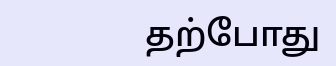தற்போது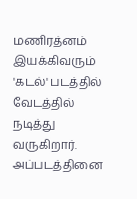மணிரத்னம் இயக்கிவரும் 'கடல்' படத்தில் வேடத்தில் நடித்து வருகிறார். அப்படத்தினை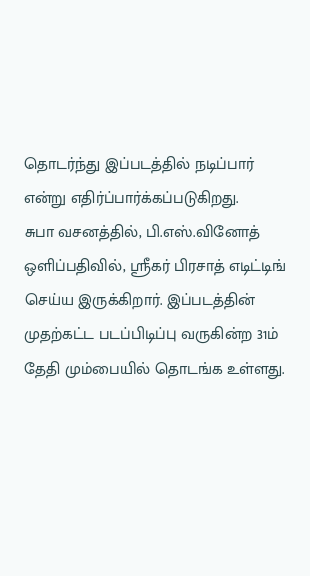தொடர்ந்து இப்படத்தில் நடிப்பார் என்று எதிர்ப்பார்க்கப்படுகிறது.
சுபா வசனத்தில், பி.எஸ்.வினோத் ஒளிப்பதிவில், ஸ்ரீகர் பிரசாத் எடிட்டிங் செய்ய இருக்கிறார். இப்படத்தின் முதற்கட்ட படப்பிடிப்பு வருகின்ற 31ம் தேதி மும்பையில் தொடங்க உள்ளது.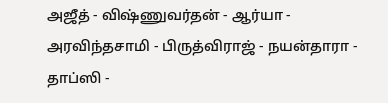அஜீத் - விஷ்ணுவர்தன் - ஆர்யா - அரவிந்தசாமி - பிருத்விராஜ் - நயன்தாரா - தாப்ஸி -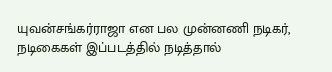யுவன்சங்கர்ராஜா என பல முன்னணி நடிகர், நடிகைகள் இப்படத்தில் நடித்தால்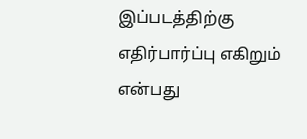இப்படத்திற்கு எதிர்பார்ப்பு எகிறும் என்பது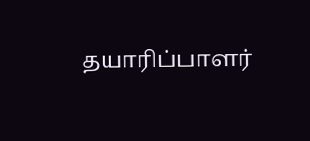தயாரிப்பாளர்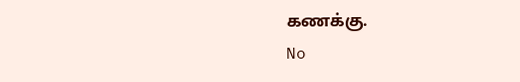கணக்கு.
No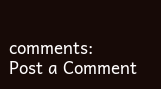comments:
Post a Comment